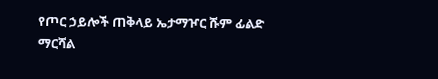የጦር ኃይሎች ጠቅላይ ኤታማዦር ሹም ፊልድ ማርሻል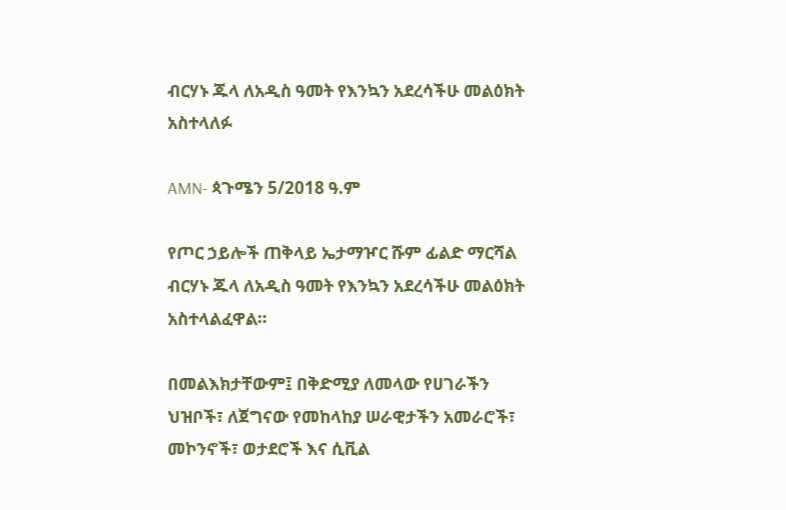ብርሃኑ ጁላ ለአዲስ ዓመት የእንኳን አደረሳችሁ መልዕክት አስተላለፉ

AMN- ጳጉሜን 5/2018 ዓ.ም

የጦር ኃይሎች ጠቅላይ ኤታማዦር ሹም ፊልድ ማርሻል ብርሃኑ ጁላ ለአዲስ ዓመት የእንኳን አደረሳችሁ መልዕክት አስተላልፈዋል።

በመልእክታቸውም፤ በቅድሚያ ለመላው የሀገራችን ህዝቦች፣ ለጀግናው የመከላከያ ሠራዊታችን አመራሮች፣ መኮንኖች፣ ወታደሮች እና ሲቪል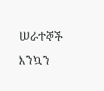ሠራተኞች እንኳን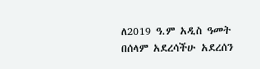ለ2019 ዓ.ም አዲስ ዓመት በሰላም አደረሳችሁ አደረሰን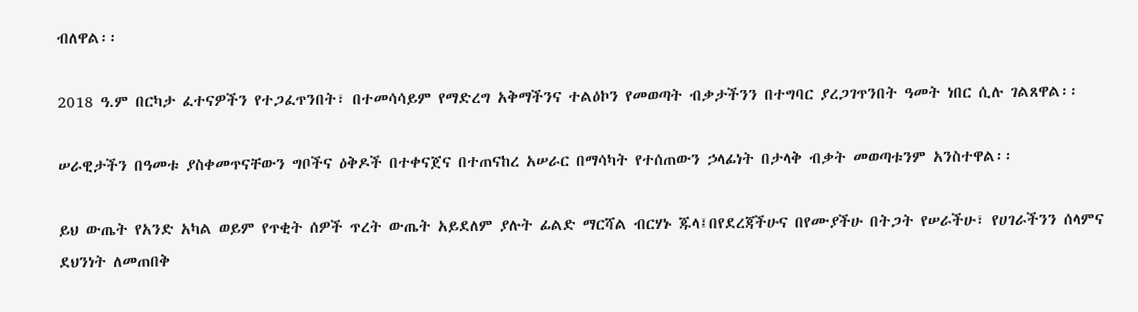ብለዋል፡፡

2018 ዓ.ም በርካታ ፈተናዎችን የተጋፈጥንበት፣ በተመሳሳይም የማድረግ አቅማችንና ተልዕኮን የመወጣት ብቃታችንን በተግባር ያረጋገጥንበት ዓመት ነበር ሲሉ ገልጸዋል፡፡

ሠራዊታችን በዓመቱ ያስቀመጥናቸውን ግቦችና ዕቅዶች በተቀናጀና በተጠናከረ አሠራር በማሳካት የተሰጠውን ኃላፊነት በታላቅ ብቃት መወጣቱንም አንስተዋል፡፡

ይህ ውጤት የአንድ አካል ወይም የጥቂት ሰዎች ጥረት ውጤት አይደለም ያሉት ፊልድ ማርሻል ብርሃኑ ጁላ፤በየደረጃችሁና በየሙያችሁ በትጋት የሠራችሁ፣ የሀገራችንን ሰላምና ደህንነት ለመጠበቅ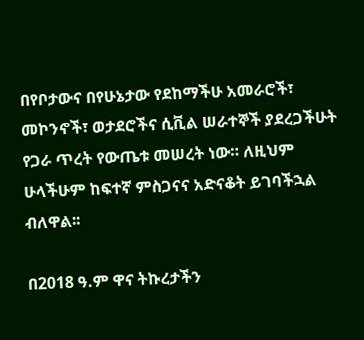በየቦታውና በየሁኔታው የደከማችሁ አመራሮች፣ መኮንኖች፣ ወታደሮችና ሲቪል ሠራተኞች ያደረጋችሁት የጋራ ጥረት የውጤቱ መሠረት ነው። ለዚህም ሁላችሁም ከፍተኛ ምስጋናና አድናቆት ይገባችኋል ብለዋል፡፡

በ2018 ዓ.ም ዋና ትኩረታችን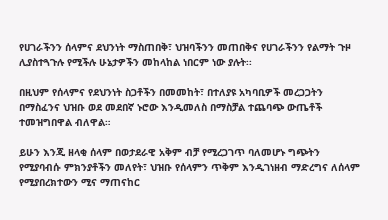የሀገራችንን ሰላምና ደህንነት ማስጠበቅ፣ ህዝባችንን መጠበቅና የሀገራችንን የልማት ጉዞ ሊያስተጓጉሉ የሚችሉ ሁኔታዎችን መከላከል ነበርም ነው ያሉት፡፡

በዚህም የሰላምና የደህንነት ስጋቶችን በመመከት፣ በተለያዩ አካባቢዎች መረጋጋትን በማስፈንና ህዝቡ ወደ መደበኛ ኑሮው እንዲመለስ በማስቻል ተጨባጭ ውጤቶች ተመዝግበዋል ብለዋል።

ይሁን እንጂ ዘላቂ ሰላም በወታደራዊ አቅም ብቻ የሚረጋገጥ ባለመሆኑ ግጭትን የሚያባብሱ ምክንያቶችን መለየት፣ ህዝቡ የሰላምን ጥቅም እንዲገነዘብ ማድረግና ለሰላም የሚያበረክተውን ሚና ማጠናከር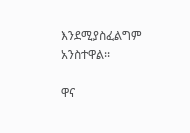እንደሚያስፈልግም አንስተዋል፡፡

ዋና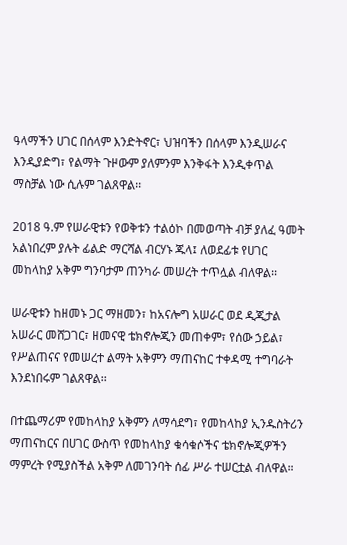ዓላማችን ሀገር በሰላም እንድትኖር፣ ህዝባችን በሰላም እንዲሠራና እንዲያድግ፣ የልማት ጉዞውም ያለምንም እንቅፋት እንዲቀጥል ማስቻል ነው ሲሉም ገልጸዋል፡፡

2018 ዓ.ም የሠራዊቱን የወቅቱን ተልዕኮ በመወጣት ብቻ ያለፈ ዓመት አልነበረም ያሉት ፊልድ ማርሻል ብርሃኑ ጁላ፤ ለወደፊቱ የሀገር መከላከያ አቅም ግንባታም ጠንካራ መሠረት ተጥሏል ብለዋል፡፡

ሠራዊቱን ከዘመኑ ጋር ማዘመን፣ ከአናሎግ አሠራር ወደ ዲጂታል አሠራር መሸጋገር፣ ዘመናዊ ቴክኖሎጂን መጠቀም፣ የሰው ኃይል፣ የሥልጠናና የመሠረተ ልማት አቅምን ማጠናከር ተቀዳሚ ተግባራት እንደነበሩም ገልጸዋል፡፡

በተጨማሪም የመከላከያ አቅምን ለማሳደግ፣ የመከላከያ ኢንዱስትሪን ማጠናከርና በሀገር ውስጥ የመከላከያ ቁሳቁሶችና ቴክኖሎጂዎችን ማምረት የሚያስችል አቅም ለመገንባት ሰፊ ሥራ ተሠርቷል ብለዋል።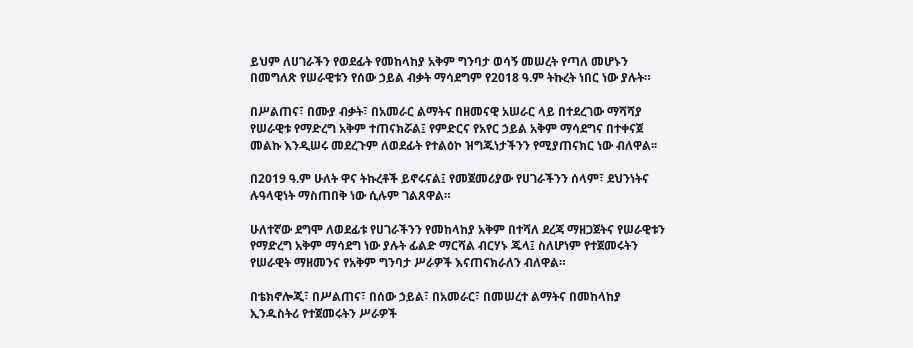ይህም ለሀገራችን የወደፊት የመከላከያ አቅም ግንባታ ወሳኝ መሠረት የጣለ መሆኑን በመግለጽ የሠራዊቱን የሰው ኃይል ብቃት ማሳደግም የ2018 ዓ.ም ትኩረት ነበር ነው ያሉት።

በሥልጠና፣ በሙያ ብቃት፣ በአመራር ልማትና በዘመናዊ አሠራር ላይ በተደረገው ማሻሻያ የሠራዊቱ የማድረግ አቅም ተጠናክሯል፤ የምድርና የአየር ኃይል አቅም ማሳደግና በተቀናጀ መልኩ እንዲሠሩ መደረጉም ለወደፊት የተልዕኮ ዝግጁነታችንን የሚያጠናክር ነው ብለዋል፡፡

በ2019 ዓ.ም ሁለት ዋና ትኩረቶች ይኖሩናል፤ የመጀመሪያው የሀገራችንን ሰላም፣ ደህንነትና ሉዓላዊነት ማስጠበቅ ነው ሲሉም ገልጸዋል።

ሁለተኛው ደግሞ ለወደፊቱ የሀገራችንን የመከላከያ አቅም በተሻለ ደረጃ ማዘጋጀትና የሠራዊቱን የማድረግ አቅም ማሳደግ ነው ያሉት ፊልድ ማርሻል ብርሃኑ ጁላ፤ ስለሆነም የተጀመሩትን የሠራዊት ማዘመንና የአቅም ግንባታ ሥራዎች እናጠናክራለን ብለዋል።

በቴክኖሎጂ፣ በሥልጠና፣ በሰው ኃይል፣ በአመራር፣ በመሠረተ ልማትና በመከላከያ ኢንዱስትሪ የተጀመሩትን ሥራዎች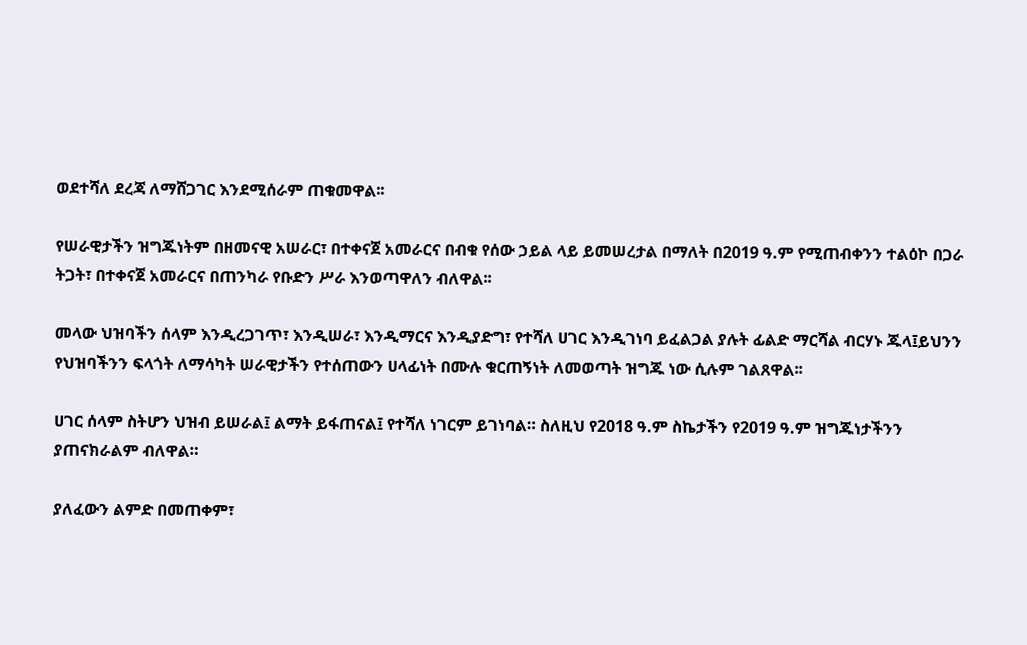ወደተሻለ ደረጃ ለማሸጋገር እንደሚሰራም ጠቁመዋል፡፡

የሠራዊታችን ዝግጁነትም በዘመናዊ አሠራር፣ በተቀናጀ አመራርና በብቁ የሰው ኃይል ላይ ይመሠረታል በማለት በ2019 ዓ.ም የሚጠብቀንን ተልዕኮ በጋራ ትጋት፣ በተቀናጀ አመራርና በጠንካራ የቡድን ሥራ እንወጣዋለን ብለዋል፡፡

መላው ህዝባችን ሰላም እንዲረጋገጥ፣ እንዲሠራ፣ እንዲማርና እንዲያድግ፣ የተሻለ ሀገር እንዲገነባ ይፈልጋል ያሉት ፊልድ ማርሻል ብርሃኑ ጁላ፤ይህንን የህዝባችንን ፍላጎት ለማሳካት ሠራዊታችን የተሰጠውን ሀላፊነት በሙሉ ቁርጠኝነት ለመወጣት ዝግጁ ነው ሲሉም ገልጸዋል፡፡

ሀገር ሰላም ስትሆን ህዝብ ይሠራል፤ ልማት ይፋጠናል፤ የተሻለ ነገርም ይገነባል። ስለዚህ የ2018 ዓ.ም ስኬታችን የ2019 ዓ.ም ዝግጁነታችንን ያጠናክራልም ብለዋል።

ያለፈውን ልምድ በመጠቀም፣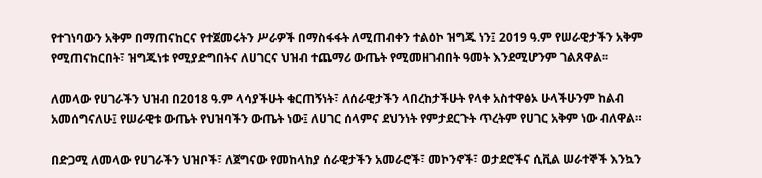የተገነባውን አቅም በማጠናከርና የተጀመሩትን ሥራዎች በማስፋፋት ለሚጠብቀን ተልዕኮ ዝግጁ ነን፤ 2019 ዓ.ም የሠራዊታችን አቅም የሚጠናከርበት፣ ዝግጁነቱ የሚያድግበትና ለሀገርና ህዝብ ተጨማሪ ውጤት የሚመዘገብበት ዓመት እንደሚሆንም ገልጸዋል፡፡

ለመላው የሀገራችን ህዝብ በ2018 ዓ.ም ላሳያችሁት ቁርጠኝነት፣ ለሰራዊታችን ላበረከታችሁት የላቀ አስተዋፅኦ ሁላችሁንም ከልብ አመሰግናለሁ፤ የሠራዊቱ ውጤት የህዝባችን ውጤት ነው፤ ለሀገር ሰላምና ደህንነት የምታደርጉት ጥረትም የሀገር አቅም ነው ብለዋል።

በድጋሚ ለመላው የሀገራችን ህዝቦች፣ ለጀግናው የመከላከያ ሰራዊታችን አመራሮች፣ መኮንኖች፣ ወታደሮችና ሲቪል ሠራተኞች እንኳን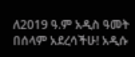ለ2019 ዓ.ም አዲስ ዓመት በሰላም አደረሳችሁ! አዲሱ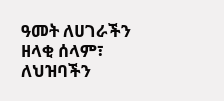ዓመት ለሀገራችን ዘላቂ ሰላም፣ ለህዝባችን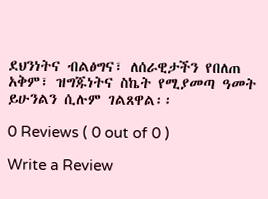ደህንነትና ብልፅግና፣ ለሰራዊታችን የበለጠ አቅም፣ ዝግጁነትና ስኬት የሚያመጣ ዓመት ይሁንልን ሲሉም ገልጸዋል፡፡

0 Reviews ( 0 out of 0 )

Write a Review